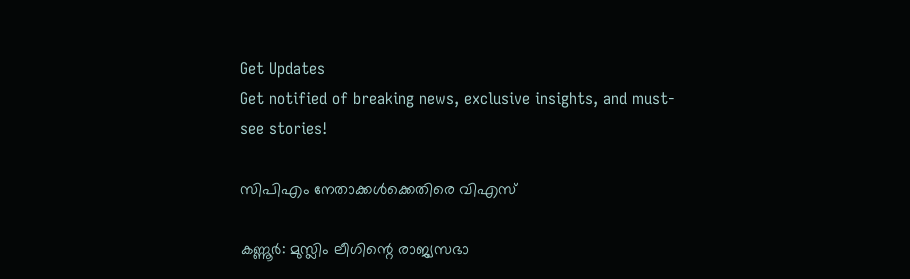Get Updates
Get notified of breaking news, exclusive insights, and must-see stories!

സിപിഎം നേതാക്കള്‍ക്കെതിരെ വിഎസ്

കണ്ണൂര്‍: മുസ്ലിം ലീഗിന്റെ രാജ്യസഭാ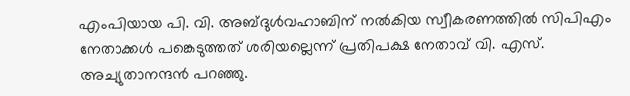എംപിയായ പി. വി. അബ്ദുള്‍വഹാബിന് നല്‍കിയ സ്വീകരണത്തില്‍ സിപിഎം നേതാക്കള്‍ പങ്കെടുത്തത് ശരിയല്ലെന്ന് പ്രതിപക്ഷ നേതാവ് വി. എസ്. അച്യുതാനന്ദന്‍ പറഞ്ഞു.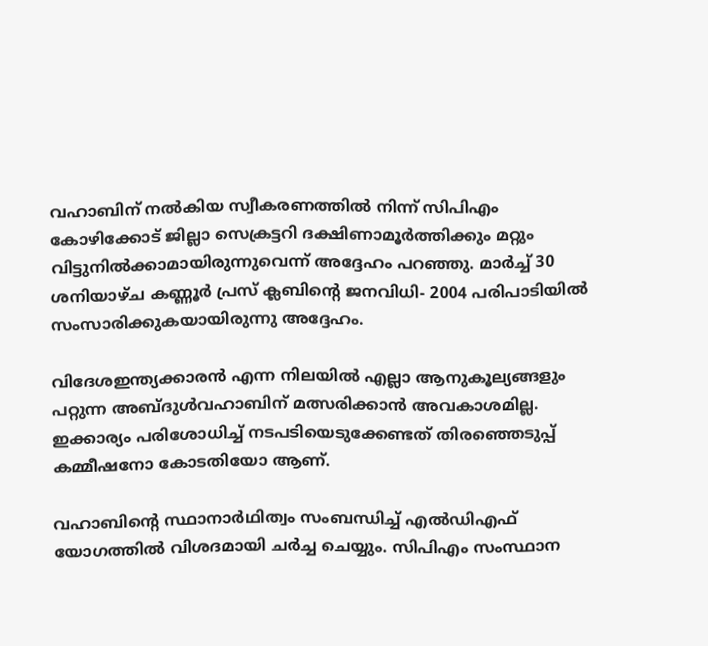വഹാബിന് നല്‍കിയ സ്വീകരണത്തില്‍ നിന്ന് സിപിഎം കോഴിക്കോട് ജില്ലാ സെക്രട്ടറി ദക്ഷിണാമൂര്‍ത്തിക്കും മറ്റും വിട്ടുനില്‍ക്കാമായിരുന്നുവെന്ന് അദ്ദേഹം പറഞ്ഞു. മാര്‍ച്ച് 30 ശനിയാഴ്ച കണ്ണൂര്‍ പ്രസ് ക്ലബിന്റെ ജനവിധി- 2004 പരിപാടിയില്‍ സംസാരിക്കുകയായിരുന്നു അദ്ദേഹം.

വിദേശഇന്ത്യക്കാരന്‍ എന്ന നിലയില്‍ എല്ലാ ആനുകൂല്യങ്ങളും പറ്റുന്ന അബ്ദുള്‍വഹാബിന് മത്സരിക്കാന്‍ അവകാശമില്ല. ഇക്കാര്യം പരിശോധിച്ച് നടപടിയെടുക്കേണ്ടത് തിരഞ്ഞെടുപ്പ് കമ്മീഷനോ കോടതിയോ ആണ്.

വഹാബിന്റെ സ്ഥാനാര്‍ഥിത്വം സംബന്ധിച്ച് എല്‍ഡിഎഫ് യോഗത്തില്‍ വിശദമായി ചര്‍ച്ച ചെയ്യും. സിപിഎം സംസ്ഥാന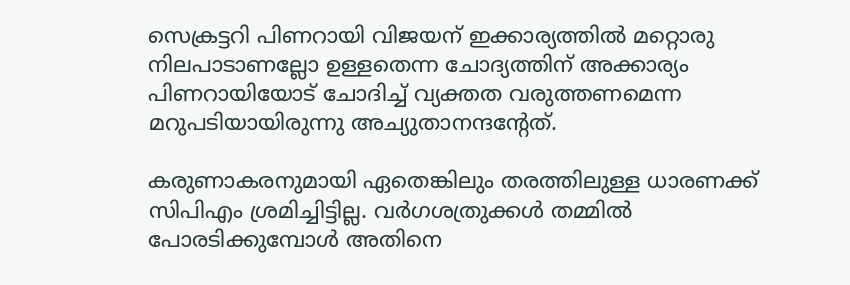സെക്രട്ടറി പിണറായി വിജയന് ഇക്കാര്യത്തില്‍ മറ്റൊരു നിലപാടാണല്ലോ ഉള്ളതെന്ന ചോദ്യത്തിന് അക്കാര്യം പിണറായിയോട് ചോദിച്ച് വ്യക്തത വരുത്തണമെന്ന മറുപടിയായിരുന്നു അച്യുതാനന്ദന്റേത്.

കരുണാകരനുമായി ഏതെങ്കിലും തരത്തിലുള്ള ധാരണക്ക് സിപിഎം ശ്രമിച്ചിട്ടില്ല. വര്‍ഗശത്രുക്കള്‍ തമ്മില്‍ പോരടിക്കുമ്പോള്‍ അതിനെ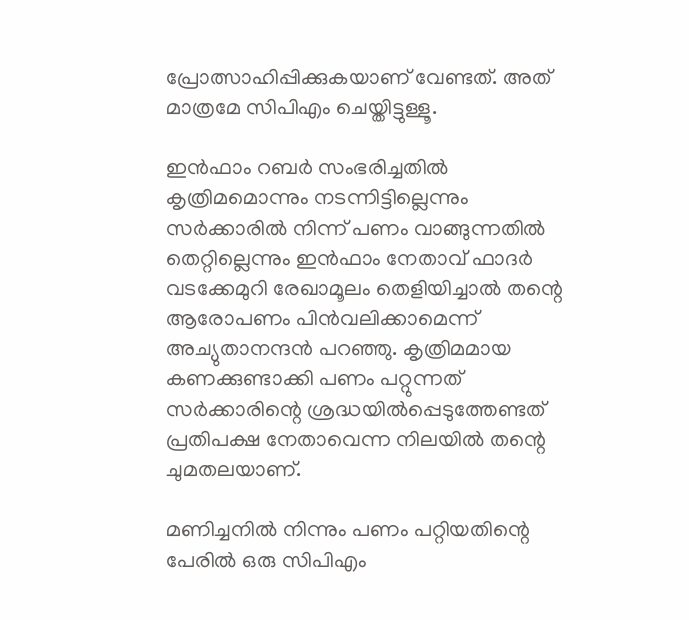പ്രോത്സാഹിപ്പിക്കുകയാണ് വേണ്ടത്. അത് മാത്രമേ സിപിഎം ചെയ്തിട്ടുള്ളൂ.

ഇന്‍ഫാം റബര്‍ സംഭരിച്ചതില്‍ കൃത്രിമമൊന്നും നടന്നിട്ടില്ലെന്നും സര്‍ക്കാരില്‍ നിന്ന് പണം വാങ്ങുന്നതില്‍ തെറ്റില്ലെന്നും ഇന്‍ഫാം നേതാവ് ഫാദര്‍ വടക്കേമുറി രേഖാമൂലം തെളിയിച്ചാല്‍ തന്റെ ആരോപണം പിന്‍വലിക്കാമെന്ന് അച്യുതാനന്ദന്‍ പറഞ്ഞു. കൃത്രിമമായ കണക്കുണ്ടാക്കി പണം പറ്റുന്നത് സര്‍ക്കാരിന്റെ ശ്രദ്ധയില്‍പ്പെടുത്തേണ്ടത് പ്രതിപക്ഷ നേതാവെന്ന നിലയില്‍ തന്റെ ചുമതലയാണ്.

മണിച്ചനില്‍ നിന്നും പണം പറ്റിയതിന്റെ പേരില്‍ ഒരു സിപിഎം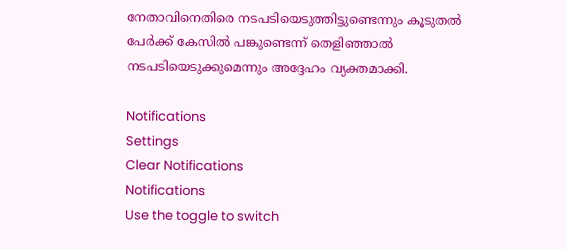നേതാവിനെതിരെ നടപടിയെടുത്തിട്ടുണ്ടെന്നും കൂടുതല്‍ പേര്‍ക്ക് കേസില്‍ പങ്കുണ്ടെന്ന് തെളിഞ്ഞാല്‍ നടപടിയെടുക്കുമെന്നും അദ്ദേഹം വ്യക്തമാക്കി.

Notifications
Settings
Clear Notifications
Notifications
Use the toggle to switch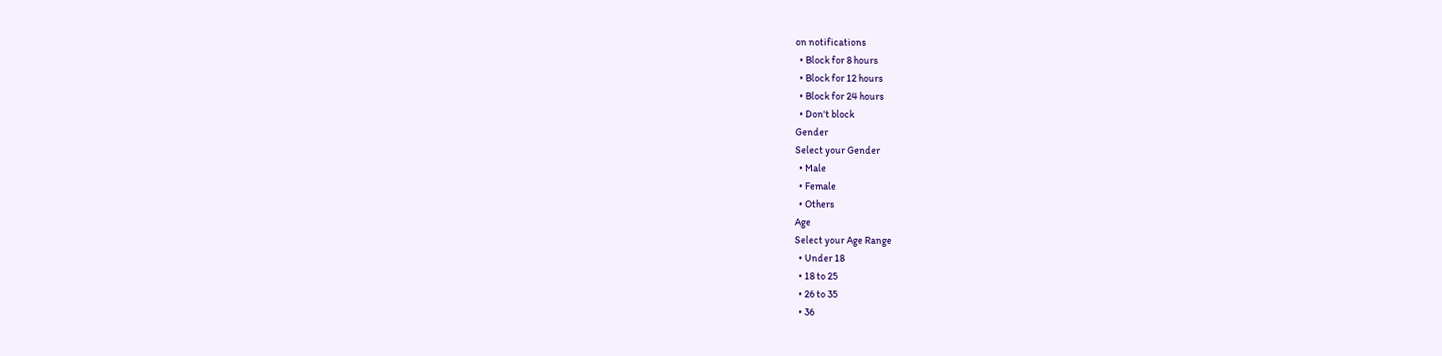on notifications
  • Block for 8 hours
  • Block for 12 hours
  • Block for 24 hours
  • Don't block
Gender
Select your Gender
  • Male
  • Female
  • Others
Age
Select your Age Range
  • Under 18
  • 18 to 25
  • 26 to 35
  • 36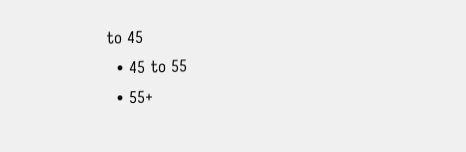to 45
  • 45 to 55
  • 55+